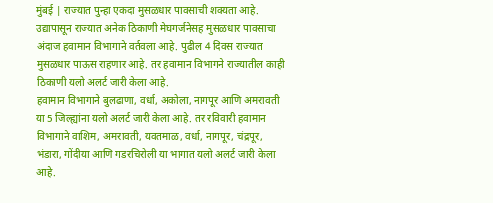मुंबई | राज्यात पुन्हा एकदा मुसळधार पावसाची शक्यता आहे. उद्यापासून राज्यात अनेक ठिकाणी मेघगर्जनेसह मुसळधार पावसाचा अंदाज हवामान विभागाने वर्तवला आहे. पुढील 4 दिवस राज्यात मुसळधार पाऊस राहणार आहे. तर हवामान विभागने राज्यातील काही ठिकाणी यलो अलर्ट जारी केला आहे.
हवामान विभागाने बुलढाणा, वर्धा, अकोला, नागपूर आणि अमरावती या 5 जिल्ह्यांना यलो अलर्ट जारी केला आहे. तर रविवारी हवामान विभागाने वाशिम, अमरावती, यवतमाळ, वर्धा, नागपूर, चंद्रपूर, भंडारा, गोंदीया आणि गडरचिरोली या भागात यलो अलर्ट जारी केला आहे.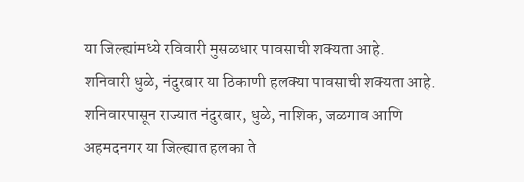या जिल्ह्यांमध्ये रविवारी मुसळधार पावसाची शक्यता आहे.
शनिवारी धुळे, नंदुरबार या ठिकाणी हलक्या पावसाची शक्यता आहे. शनिवारपासून राज्यात नंदुरबार, धुळे, नाशिक, जळगाव आणि अहमदनगर या जिल्ह्यात हलका ते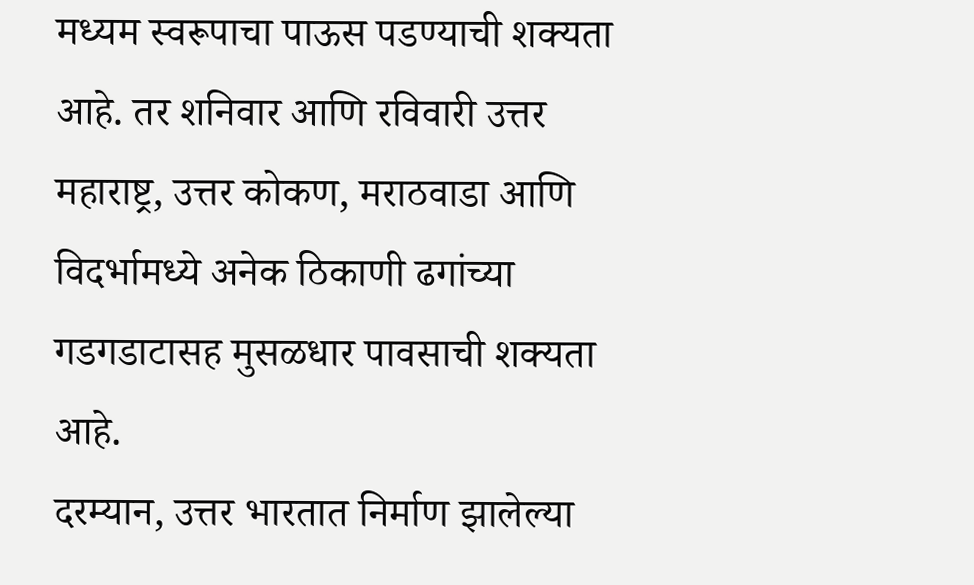मध्यम स्वरूपाचा पाऊस पडण्याची शक्यता आहे. तर शनिवार आणि रविवारी उत्तर महाराष्ट्र, उत्तर कोकण, मराठवाडा आणि विदर्भामध्ये अनेक ठिकाणी ढगांच्या गडगडाटासह मुसळधार पावसाची शक्यता आहे.
दरम्यान, उत्तर भारतात निर्माण झालेल्या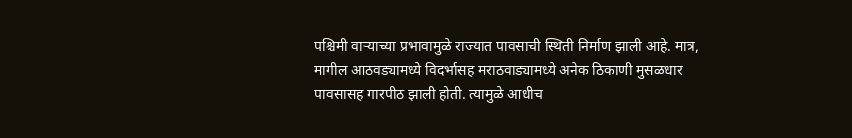पश्चिमी वाऱ्याच्या प्रभावामुळे राज्यात पावसाची स्थिती निर्माण झाली आहे. मात्र, मागील आठवड्यामध्ये विदर्भासह मराठवाड्यामध्ये अनेक ठिकाणी मुसळधार पावसासह गारपीठ झाली होती. त्यामुळे आधीच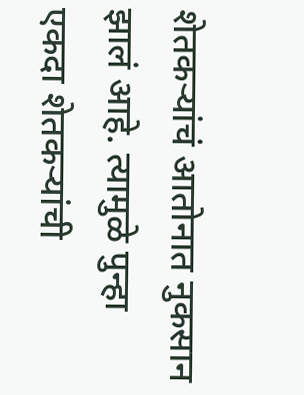शेतकऱ्यांचं आतोनात नुकसान झालं आहे. त्यामुळे पुन्हा एकदा शेतकऱ्यांची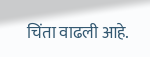चिंता वाढली आहे.